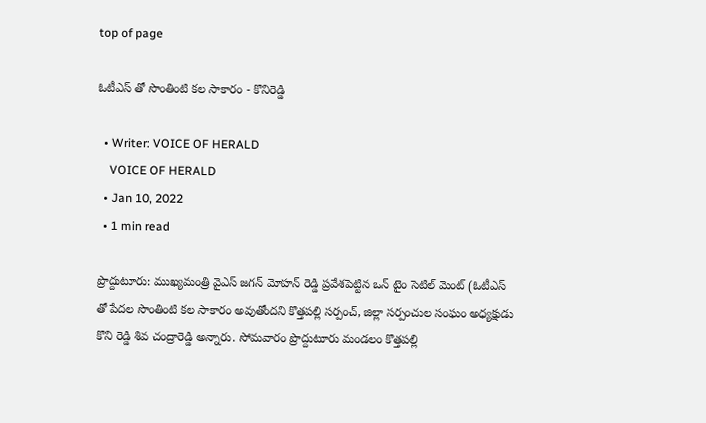top of page

ఓటీఎస్ తో సొంతింటి కల సాకారం - కొనిరెడ్డి

  • Writer: VOICE OF HERALD
    VOICE OF HERALD
  • Jan 10, 2022
  • 1 min read

ప్రొద్దుటూరు: ముఖ్యమంత్రి వైఎస్ జగన్ మోహన్ రెడ్డి ప్రవేశపెట్టిన ఒన్ టైం సెటిల్ మెంట్ (ఓటీఎస్ తో పేదల సొంతింటి కల సాకారం అవుతోందని కొత్తపల్లి సర్పంచ్, జిల్లా సర్పంచుల సంఘం అధ్యక్షుడు కొని రెడ్డి శివ చంద్రారెడ్డి అన్నారు. సోమవారం ప్రొద్దుటూరు మండలం కొత్తపల్లి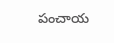పంచాయ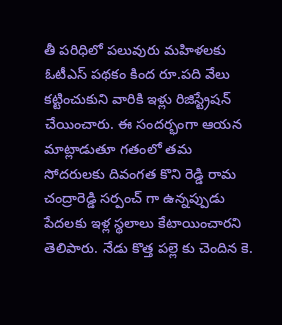తీ పరిధిలో పలువురు మహిళలకు ఓటీఎస్ పథకం కింద రూ.పది వేలు కట్టించుకుని వారికి ఇళ్లు రిజిస్ట్రేషన్ చేయించారు. ఈ సందర్భంగా ఆయన మాట్లాడుతూ గతంలో తమ సోదరులకు దివంగత కొని రెడ్డి రామ చంద్రారెడ్డి సర్పంచ్ గా ఉన్నప్పుడు పేదలకు ఇళ్ల స్థలాలు కేటాయించారని తెలిపారు. నేడు కొత్త పల్లె కు చెందిన కె.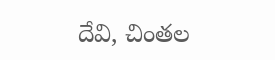దేవి, చింతల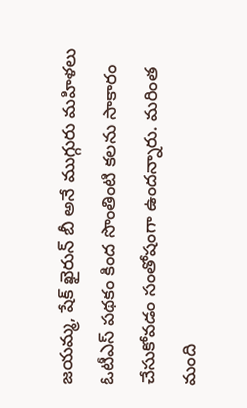జయమ్మ, షేక్ ఖైరున్ బీ అనే ముగ్గురు మహిళలు ఓటీఎస్ పథకం కింద సొంతింటి కలను సాకారం చేసుకోవడం సంతోషంగా ఉందన్నారు. మరింత మంది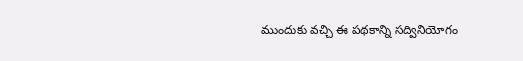ముందుకు వచ్చి ఈ పథకాన్ని సద్వినియోగం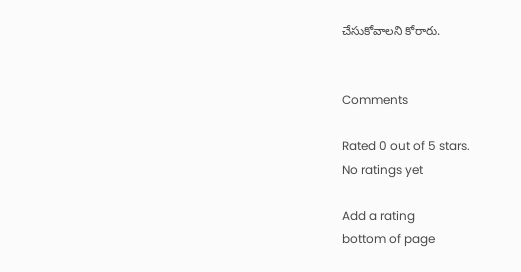చేసుకోవాలని కోరారు.


Comments

Rated 0 out of 5 stars.
No ratings yet

Add a rating
bottom of page